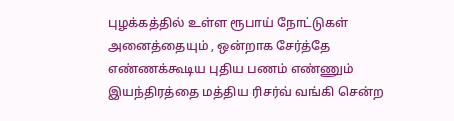புழக்கத்தில் உள்ள ரூபாய் நோட்டுகள் அனைத்தையும் , ஒன்றாக சேர்த்தே எண்ணக்கூடிய புதிய பணம் எண்ணும் இயந்திரத்தை மத்திய ரிசர்வ் வங்கி சென்ற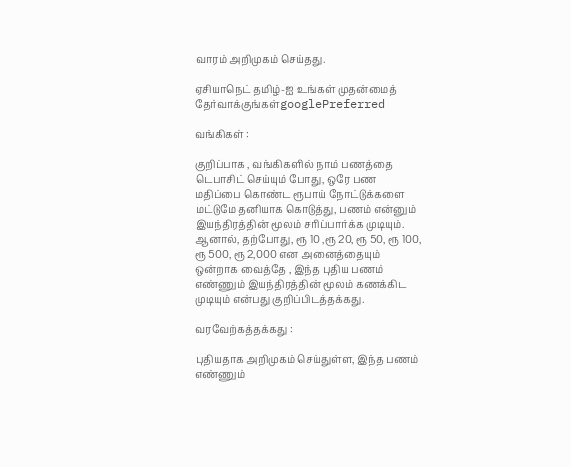வாரம் அறிமுகம் செய்தது.

ஏசியாநெட் தமிழ்-ஐ உங்கள் முதன்மைத் தேர்வாக்குங்கள்googlePreferred

வங்கிகள் :

குறிப்பாக , வங்கிகளில் நாம் பணத்தை டெபாசிட் செய்யும் போது, ஒரே பண மதிப்பை கொண்ட ரூபாய் நோட்டுக்களை மட்டுமே தனியாக கொடுத்து, பணம் என்னும் இயந்திரத்தின் மூலம் சரிப்பார்க்க முடியும். ஆனால், தற்போது, ரூ 10 ,ரூ 20, ரூ 50, ரூ 100, ரூ 500, ரூ 2,000 என அனைத்தையும் ஒன்றாக வைத்தே , இந்த புதிய பணம் எண்ணும் இயந்திரத்தின் மூலம் கணக்கிட முடியும் என்பது குறிப்பிடத்தக்கது.

வரவேற்கத்தக்கது :

புதியதாக அறிமுகம் செய்துள்ள, இந்த பணம் எண்ணும்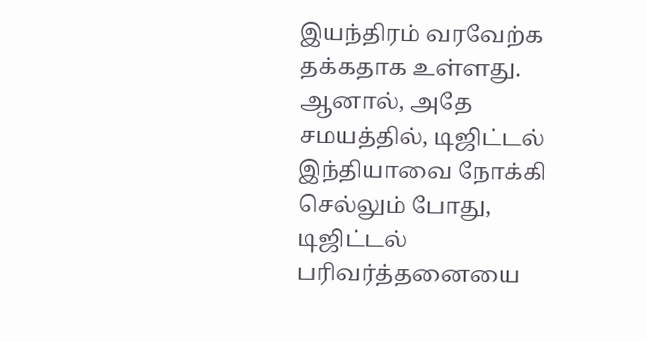இயந்திரம் வரவேற்க தக்கதாக உள்ளது. ஆனால், அதே சமயத்தில், டிஜிட்டல் இந்தியாவை நோக்கி செல்லும் போது, டிஜிட்டல் பரிவர்த்தனையை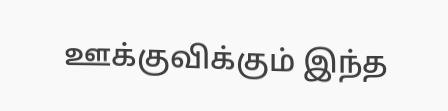ஊக்குவிக்கும் இந்த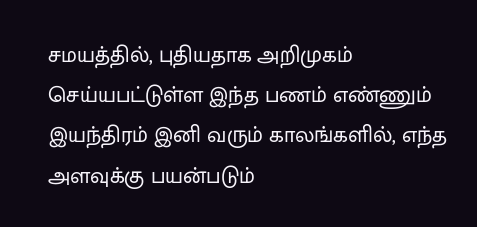சமயத்தில், புதியதாக அறிமுகம் செய்யபட்டுள்ள இந்த பணம் எண்ணும் இயந்திரம் இனி வரும் காலங்களில், எந்த அளவுக்கு பயன்படும்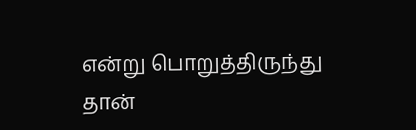என்று பொறுத்திருந்து தான்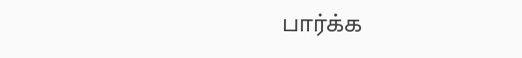பார்க்க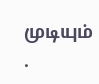முடியும் .